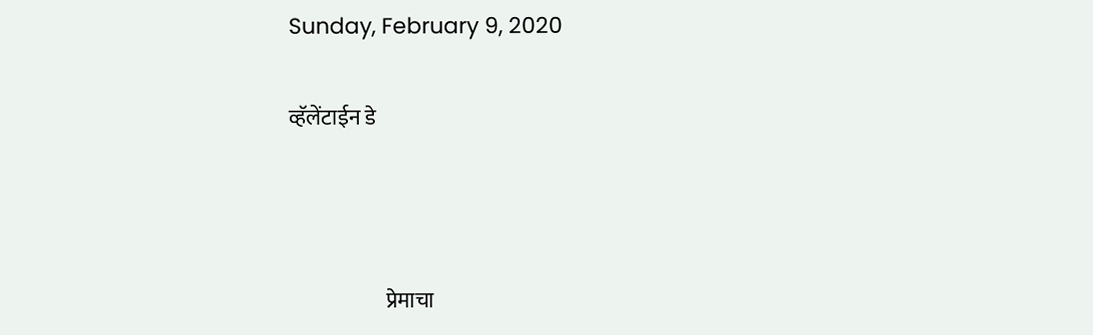Sunday, February 9, 2020

व्हॅलेंटाईन डे



                       प्रेमाचा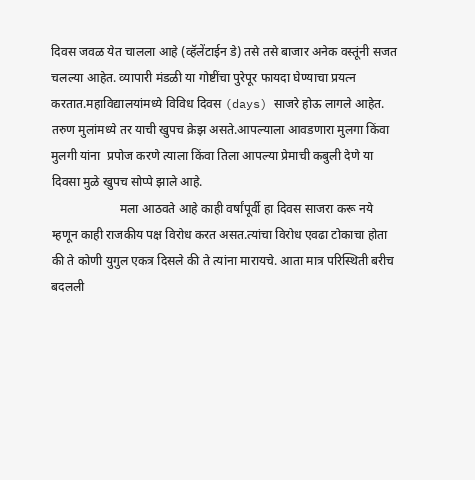दिवस जवळ येत चालला आहे (व्हॅलेंटाईन डे) तसे तसे बाजार अनेक वस्तूंनी सजत चलल्या आहेत. व्यापारी मंडळी या गोष्टींचा पुरेपूर फायदा घेण्याचा प्रयत्न करतात.महाविद्यालयांमध्ये विविध दिवस (days) साजरे होऊ लागले आहेत. तरुण मुलांमध्ये तर याची खुपच क्रेझ असते.आपल्याला आवडणारा मुलगा किंवा मुलगी यांना  प्रपोज करणे त्याला किंवा तिला आपल्या प्रेमाची कबुली देणे या दिवसा मुळे खुपच सोप्पे झाले आहे.
                      मला आठवते आहे काही वर्षांपूर्वी हा दिवस साजरा करू नये म्हणून काही राजकीय पक्ष विरोध करत असत.त्यांचा विरोध एवढा टोकाचा होता की ते कोणी युगुल एकत्र दिसले की ते त्यांना मारायचे. आता मात्र परिस्थिती बरीच बदलली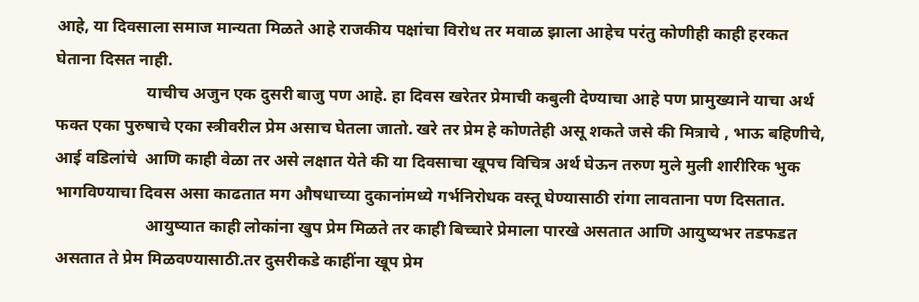आहे, या दिवसाला समाज मान्यता मिळते आहे राजकीय पक्षांचा विरोध तर मवाळ झाला आहेच परंतु कोणीही काही हरकत घेताना दिसत नाही.
                      याचीच अजुन एक दुसरी बाजु पण आहे. हा दिवस खरेतर प्रेमाची कबुली देण्याचा आहे पण प्रामुख्याने याचा अर्थ फक्त एका पुरुषाचे एका स्त्रीवरील प्रेम असाच घेतला जातो. खरे तर प्रेम हे कोणतेही असू शकते जसे की मित्राचे , भाऊ बहिणीचे, आई वडिलांचे  आणि काही वेळा तर असे लक्षात येते की या दिवसाचा खूपच विचित्र अर्थ घेऊन तरुण मुले मुली शारीरिक भुक भागविण्याचा दिवस असा काढतात मग औषधाच्या दुकानांमध्ये गर्भनिरोधक वस्तू घेण्यासाठी रांगा लावताना पण दिसतात.
                      आयुष्यात काही लोकांना खुप प्रेम मिळते तर काही बिच्चारे प्रेमाला पारखे असतात आणि आयुष्यभर तडफडत असतात ते प्रेम मिळवण्यासाठी.तर दुसरीकडे काहींना खूप प्रेम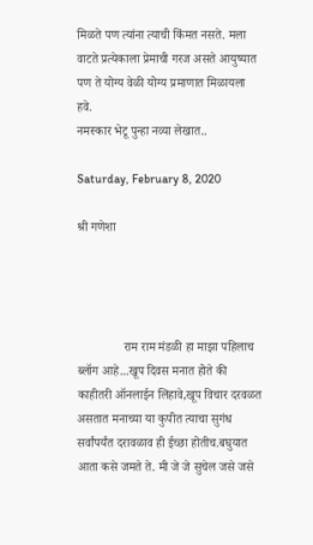मिळते पण त्यांना त्याची किंमत नसते. मला वाटते प्रत्येकाला प्रेमाची गरज असते आयुष्यात पण ते योग्य वेळी योग्य प्रमाणात मिळायला हवे.
नमस्कार भेटू पुन्हा नव्या लेखात..

Saturday, February 8, 2020

श्री गणेशा




               राम राम मंडळी हा माझा पहिलाच ब्लॉग आहे...खूप दिवस मनात होते की काहीतरी ऑनलाईन लिहावे,खूप विचार दरवळत असतात मनाच्या या कुपीत त्याचा सुगंध सर्वांपर्यंत दरावळाव ही ईच्छा होतीच.बघुयात आता कसे जमते ते. मी जे जे सुचेल जसे जसे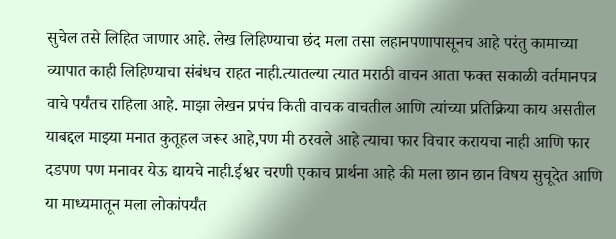सुचेल तसे लिहित जाणार आहे. लेख लिहिण्याचा छंद मला तसा लहानपणापासूनच आहे परंतु कामाच्या व्यापात काही लिहिण्याचा संबंधच राहत नाही.त्यातल्या त्यात मराठी वाचन आता फक्त सकाळी वर्तमानपत्र वाचे पर्यंतच राहिला आहे. माझा लेखन प्रपंच किती वाचक वाचतील आणि त्यांच्या प्रतिक्रिया काय असतील याबद्दल माझ्या मनात कुतूहल जरूर आहे,पण मी ठरवले आहे त्याचा फार विचार करायचा नाही आणि फार दडपण पण मनावर येऊ द्यायचे नाही.ईश्वर चरणी एकाच प्रार्थना आहे की मला छान छान विषय सुचूदेत आणि या माध्यमातून मला लोकांपर्यंत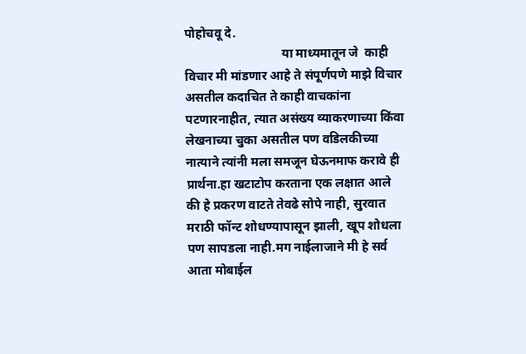पोहोचवू दे.
                               या माध्यमातून जे  काही विचार मी मांडणार आहे ते संपूर्णपणे माझे विचार असतील कदाचित ते काही वाचकांना पटणारनाहीत, त्यात असंख्य व्याकरणाच्या किंवा लेखनाच्या चुका असतील पण वडिलकीच्या नात्याने त्यांनी मला समजून घेऊनमाफ करावे ही प्रार्थना.हा खटाटोप करताना एक लक्षात आले की हे प्रकरण वाटते तेवढे सोपे नाही, सुरवात मराठी फॉन्ट शोधण्यापासून झाली, खूप शोधला पण सापडला नाही.मग नाईलाजाने मी हे सर्व आता मोबाईल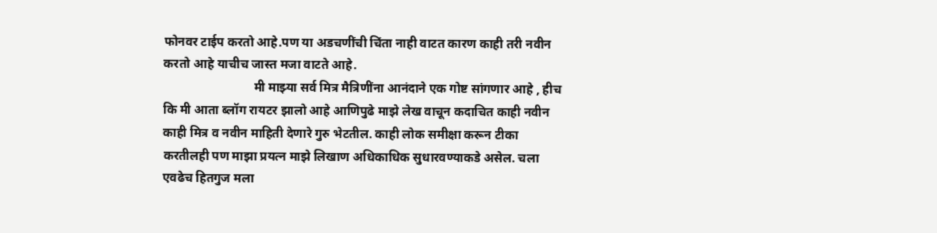फोनवर टाईप करतो आहे.पण या अडचणींची चिंता नाही वाटत कारण काही तरी नवीन करतो आहे याचीच जास्त मजा वाटते आहे.
                             मी माझ्या सर्व मित्र मैत्रिणींना आनंदाने एक गोष्ट सांगणार आहे , हीच कि मी आता ब्लॉग रायटर झालो आहे आणिपुढे माझे लेख वाचून कदाचित काही नवीन काही मित्र व नवीन माहिती देणारे गुरु भेटतील. काही लोक समीक्षा करून टीका करतीलही पण माझा प्रयत्न माझे लिखाण अधिकाधिक सुधारवण्याकडे असेल. चला एवढेच हितगुज मला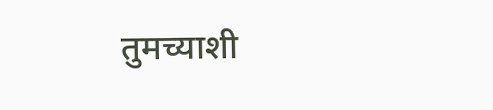तुमच्याशी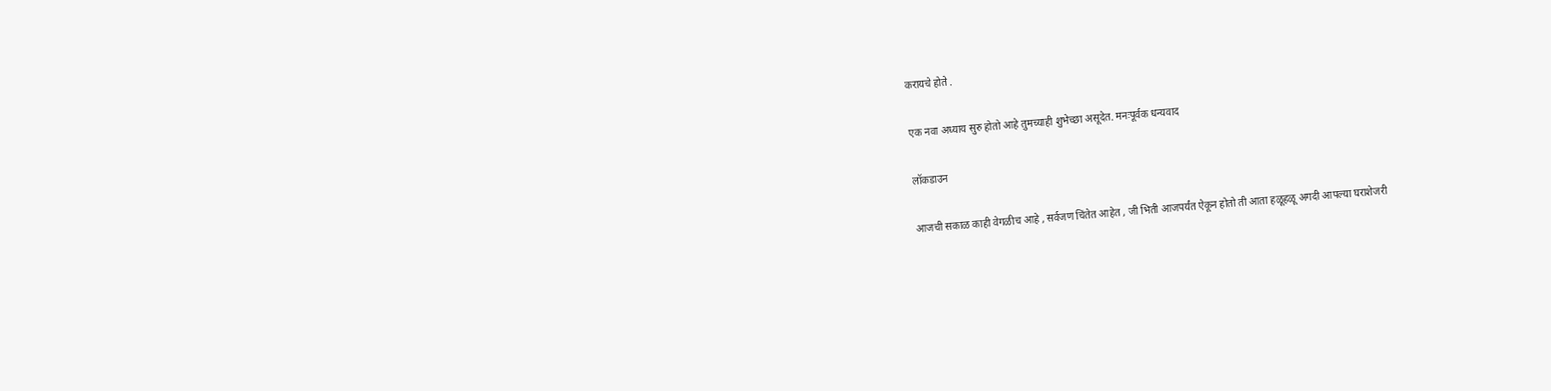करायचे होते .

एक नवा अध्याय सुरु होतो आहे तुमच्याही शुभेच्छा असूदेत. मनःपूर्वक धन्यवाद

लॉकडाउन

आजची सकाळ काही वेगळीच आहे , सर्वजण चिंतेत आहेत , जी भिती आजपर्यंत ऐकून होतो ती आता हळूहळू अगदी आपल्या घराशेजरी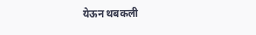येऊन थबकली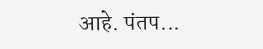आहे. पंतप...